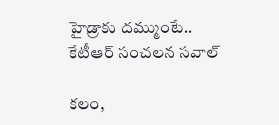హైడ్రాకు దమ్ముంటే.. కేటీఆర్ సంచలన సవాల్

కలం,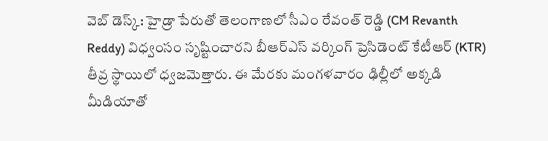వెబ్ డెస్క్: హైడ్రా పేరుతో తెలంగాణలో సీఎం రేవంత్ రెడ్డి (CM Revanth Reddy) విధ్వంసం సృష్టించారని బీఆర్ఎస్ వర్కింగ్ ప్రెసిడెంట్ కేటీఆర్ (KTR) తీవ్ర స్థాయిలో ధ్వజమెత్తారు. ఈ మేరకు మంగళవారం ఢిల్లీలో అక్కడి మీడియాతో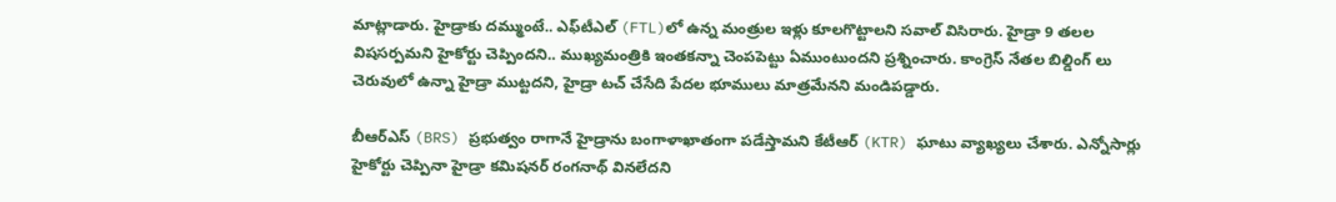మాట్లాడారు. హైడ్రాకు దమ్ముంటే.. ఎఫ్‌టీఎల్ (FTL)లో ఉన్న మంత్రుల ఇళ్లు కూలగొట్టాలని సవాల్ విసిరారు. హైడ్రా 9 తలల విషసర్పమని హైకోర్టు చెప్పిందని.. ముఖ్యమంత్రికి ఇంతకన్నా చెంపపెట్టు ఏముంటుందని ప్రశ్నించారు. కాంగ్రెస్ నేతల బిల్డింగ్ లు చెరువులో ఉన్నా హైడ్రా ముట్టదని, హైడ్రా టచ్ చేసేది పేదల భూములు మాత్రమేనని మండిపడ్డారు.

బీఆర్ఎస్ (BRS) ప్రభుత్వం రాగానే హైడ్రాను బంగాళాఖాతంగా పడేస్తామని కేటీఆర్ (KTR) ఘాటు వ్యాఖ్యలు చేశారు. ఎన్నోసార్లు హైకోర్టు చెప్పినా హైడ్రా కమిషనర్ రంగనాథ్ వినలేదని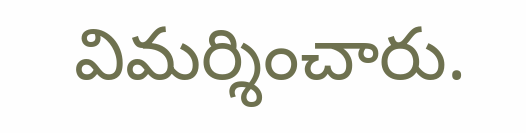విమర్శించారు.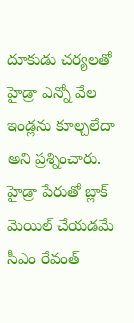దూకుడు చర్యలతో హైడ్రా ఎన్నో వేల ఇండ్లను కూల్చలేదా అని ప్రశ్నించారు. హైడ్రా పేరుతో బ్లాక్ మెయిల్ చేయడమే సీఎం రేవంత్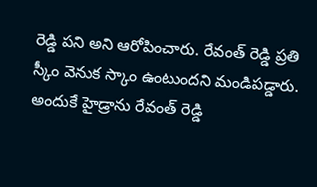రెడ్డి పని అని ఆరోపించారు. రేవంత్ రెడ్డి ప్రతి స్కీం వెనుక స్కాం ఉంటుందని మండిపడ్డారు. అందుకే హైడ్రాను రేవంత్ రెడ్డి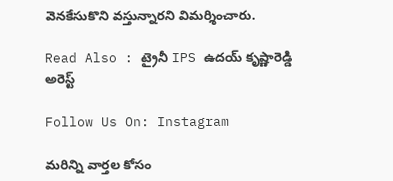వెనకేసుకొని వస్తున్నారని విమర్శించారు.

Read Also : ట్రైనీ IPS ఉదయ్ కృష్ణారెడ్డి అరెస్ట్

Follow Us On: Instagram

మ‌రిన్ని వార్త‌ల కోసం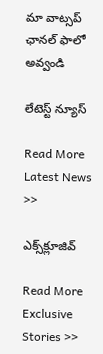మా వాట్స‌ప్ ఛాన‌ల్ ఫాలో అవ్వండి

లేటెస్ట్ న్యూస్‌

Read More Latest News >>

ఎక్స్‌క్లూజివ్‌

Read More Exclusive Stories >>